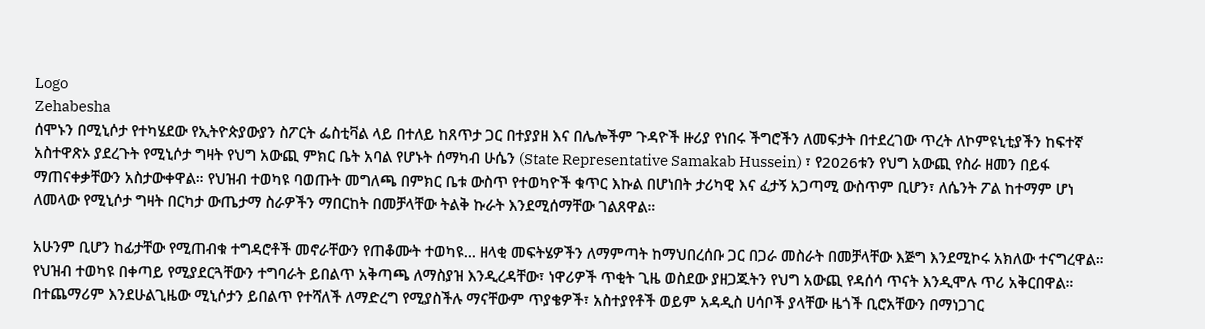Logo
Zehabesha
ሰሞኑን በሚኒሶታ የተካሄደው የኢትዮጵያውያን ስፖርት ፌስቲቫል ላይ በተለይ ከጸጥታ ጋር በተያያዘ እና በሌሎችም ጉዳዮች ዙሪያ የነበሩ ችግሮችን ለመፍታት በተደረገው ጥረት ለኮምዩኒቲያችን ከፍተኛ አስተዋጽኦ ያደረጉት የሚኒሶታ ግዛት የህግ አውጪ ምክር ቤት አባል የሆኑት ሰማካብ ሁሴን (State Representative Samakab Hussein) ፣ የ2026ቱን የህግ አውጪ የስራ ዘመን በይፋ ማጠናቀቃቸውን አስታውቀዋል። የህዝብ ተወካዩ ባወጡት መግለጫ በምክር ቤቱ ውስጥ የተወካዮች ቁጥር እኩል በሆነበት ታሪካዊ እና ፈታኝ አጋጣሚ ውስጥም ቢሆን፣ ለሴንት ፖል ከተማም ሆነ ለመላው የሚኒሶታ ግዛት በርካታ ውጤታማ ስራዎችን ማበርከት በመቻላቸው ትልቅ ኩራት እንደሚሰማቸው ገልጸዋል።

አሁንም ቢሆን ከፊታቸው የሚጠብቁ ተግዳሮቶች መኖራቸውን የጠቆሙት ተወካዩ... ዘላቂ መፍትሄዎችን ለማምጣት ከማህበረሰቡ ጋር በጋራ መስራት በመቻላቸው እጅግ እንደሚኮሩ አክለው ተናግረዋል።
የህዝብ ተወካዩ በቀጣይ የሚያደርጓቸውን ተግባራት ይበልጥ አቅጣጫ ለማስያዝ እንዲረዳቸው፣ ነዋሪዎች ጥቂት ጊዜ ወስደው ያዘጋጁትን የህግ አውጪ የዳሰሳ ጥናት እንዲሞሉ ጥሪ አቅርበዋል። በተጨማሪም እንደሁልጊዜው ሚኒሶታን ይበልጥ የተሻለች ለማድረግ የሚያስችሉ ማናቸውም ጥያቄዎች፣ አስተያየቶች ወይም አዳዲስ ሀሳቦች ያላቸው ዜጎች ቢሮአቸውን በማነጋገር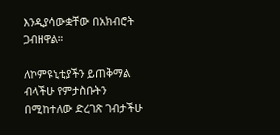እንዲያሳውቋቸው በአክብሮት ጋብዘዋል።

ለኮምዩኒቲያችን ይጠቅማል ብላችሁ የምታስቡትን በሚከተለው ድረገጽ ገብታችሁ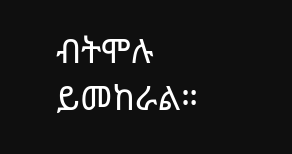ብትሞሉ ይመከራል።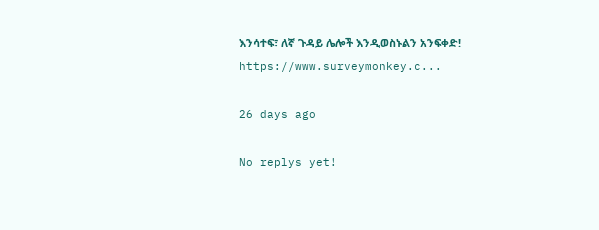እንሳተፍ፣ ለኛ ጉዳይ ሌሎች እንዲወስኑልን አንፍቀድ! https://www.surveymonkey.c...

26 days ago

No replys yet!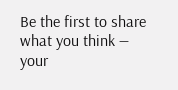Be the first to share what you think — your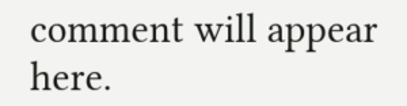comment will appear here.